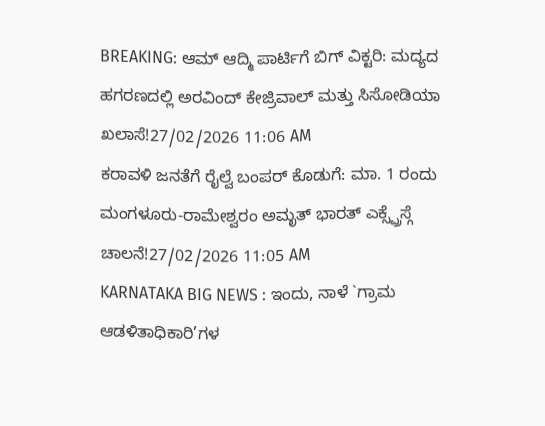BREAKING: ಆಮ್ ಆದ್ಮಿ ಪಾರ್ಟಿಗೆ ಬಿಗ್ ವಿಕ್ಟರಿ: ಮದ್ಯದ ಹಗರಣದಲ್ಲಿ ಅರವಿಂದ್ ಕೇಜ್ರಿವಾಲ್ ಮತ್ತು ಸಿಸೋಡಿಯಾ ಖಲಾಸೆ!27/02/2026 11:06 AM
ಕರಾವಳಿ ಜನತೆಗೆ ರೈಲ್ವೆ ಬಂಪರ್ ಕೊಡುಗೆ: ಮಾ. 1 ರಂದು ಮಂಗಳೂರು-ರಾಮೇಶ್ವರಂ ಅಮೃತ್ ಭಾರತ್ ಎಕ್ಸ್ಪ್ರೆಸ್ಗೆ ಚಾಲನೆ!27/02/2026 11:05 AM
KARNATAKA BIG NEWS : ಇಂದು, ನಾಳೆ `ಗ್ರಾಮ ಆಡಳಿತಾಧಿಕಾರಿ’ಗಳ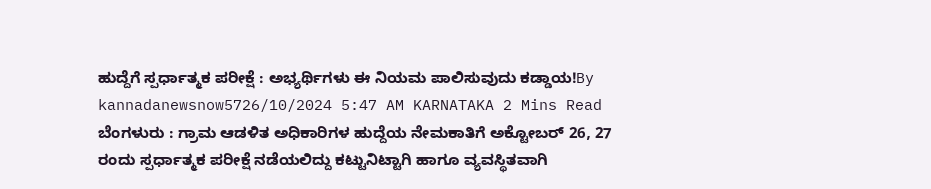ಹುದ್ದೆಗೆ ಸ್ಪರ್ಧಾತ್ಮಕ ಪರೀಕ್ಷೆ : ಅಭ್ಯರ್ಥಿಗಳು ಈ ನಿಯಮ ಪಾಲಿಸುವುದು ಕಡ್ಡಾಯ!By kannadanewsnow5726/10/2024 5:47 AM KARNATAKA 2 Mins Read ಬೆಂಗಳುರು : ಗ್ರಾಮ ಆಡಳಿತ ಅಧಿಕಾರಿಗಳ ಹುದ್ದೆಯ ನೇಮಕಾತಿಗೆ ಅಕ್ಟೋಬರ್ 26, 27 ರಂದು ಸ್ಪರ್ಧಾತ್ಮಕ ಪರೀಕ್ಷೆ ನಡೆಯಲಿದ್ದು ಕಟ್ಟುನಿಟ್ಟಾಗಿ ಹಾಗೂ ವ್ಯವಸ್ಥಿತವಾಗಿ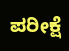ಪರೀಕ್ಷೆ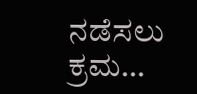ನಡೆಸಲು ಕ್ರಮ…